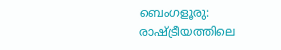ബെംഗളൂരു: രാഷ്ട്രീയത്തിലെ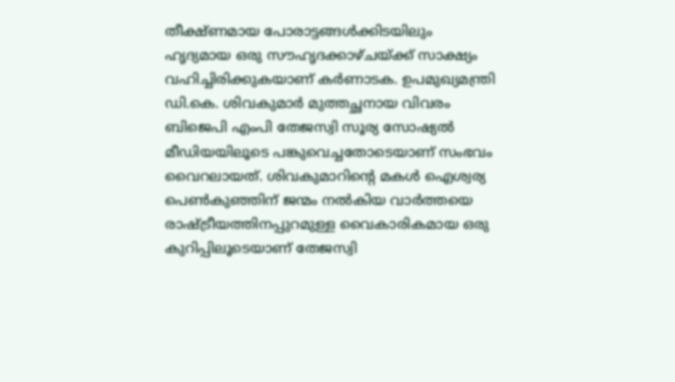തീക്ഷ്ണമായ പോരാട്ടങ്ങൾക്കിടയിലും ഹൃദ്യമായ ഒരു സൗഹൃദക്കാഴ്ചയ്ക്ക് സാക്ഷ്യം വഹിച്ചിരിക്കുകയാണ് കർണാടക. ഉപമുഖ്യമന്ത്രി ഡി.കെ. ശിവകുമാർ മുത്തച്ഛനായ വിവരം ബിജെപി എംപി തേജസ്വി സൂര്യ സോഷ്യൽ മീഡിയയിലൂടെ പങ്കുവെച്ചതോടെയാണ് സംഭവം വൈറലായത്. ശിവകുമാറിന്റെ മകൾ ഐശ്വര്യ പെൺകുഞ്ഞിന് ജന്മം നൽകിയ വാർത്തയെ രാഷ്ട്രീയത്തിനപ്പുറമുള്ള വൈകാരികമായ ഒരു കുറിപ്പിലൂടെയാണ് തേജസ്വി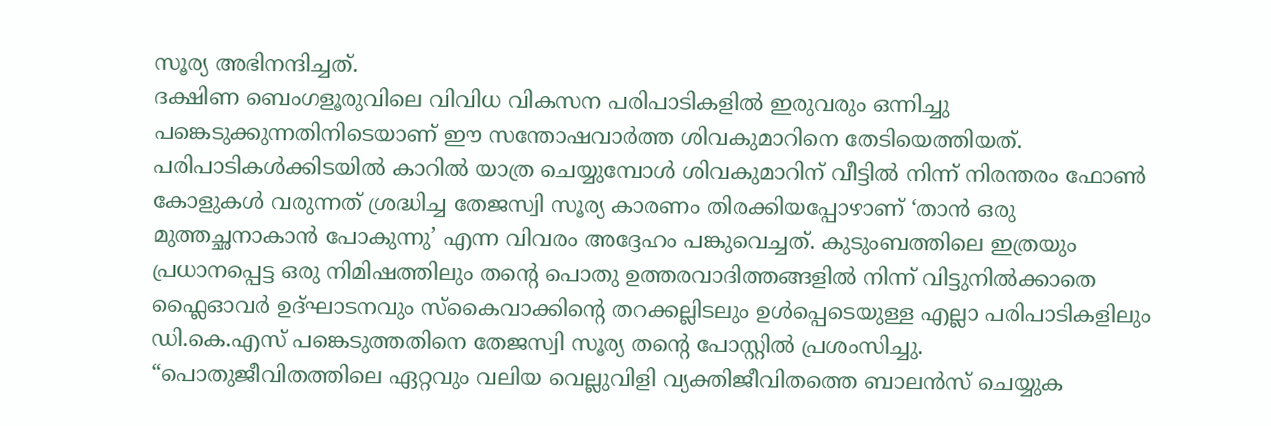സൂര്യ അഭിനന്ദിച്ചത്.
ദക്ഷിണ ബെംഗളൂരുവിലെ വിവിധ വികസന പരിപാടികളിൽ ഇരുവരും ഒന്നിച്ചു പങ്കെടുക്കുന്നതിനിടെയാണ് ഈ സന്തോഷവാർത്ത ശിവകുമാറിനെ തേടിയെത്തിയത്. പരിപാടികൾക്കിടയിൽ കാറിൽ യാത്ര ചെയ്യുമ്പോൾ ശിവകുമാറിന് വീട്ടിൽ നിന്ന് നിരന്തരം ഫോൺ കോളുകൾ വരുന്നത് ശ്രദ്ധിച്ച തേജസ്വി സൂര്യ കാരണം തിരക്കിയപ്പോഴാണ് ‘താൻ ഒരു മുത്തച്ഛനാകാൻ പോകുന്നു’ എന്ന വിവരം അദ്ദേഹം പങ്കുവെച്ചത്. കുടുംബത്തിലെ ഇത്രയും പ്രധാനപ്പെട്ട ഒരു നിമിഷത്തിലും തന്റെ പൊതു ഉത്തരവാദിത്തങ്ങളിൽ നിന്ന് വിട്ടുനിൽക്കാതെ ഫ്ലൈഓവർ ഉദ്ഘാടനവും സ്കൈവാക്കിന്റെ തറക്കല്ലിടലും ഉൾപ്പെടെയുള്ള എല്ലാ പരിപാടികളിലും ഡി.കെ.എസ് പങ്കെടുത്തതിനെ തേജസ്വി സൂര്യ തന്റെ പോസ്റ്റിൽ പ്രശംസിച്ചു.
“പൊതുജീവിതത്തിലെ ഏറ്റവും വലിയ വെല്ലുവിളി വ്യക്തിജീവിതത്തെ ബാലൻസ് ചെയ്യുക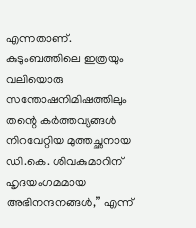എന്നതാണ്. കുടുംബത്തിലെ ഇത്രയും വലിയൊരു സന്തോഷനിമിഷത്തിലും തന്റെ കർത്തവ്യങ്ങൾ നിറവേറ്റിയ മുത്തച്ഛനായ ഡി.കെ. ശിവകുമാറിന് ഹൃദയംഗമമായ അഭിനന്ദനങ്ങൾ,” എന്ന്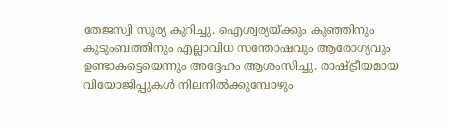തേജസ്വി സൂര്യ കുറിച്ചു. ഐശ്വര്യയ്ക്കും കുഞ്ഞിനും കുടുംബത്തിനും എല്ലാവിധ സന്തോഷവും ആരോഗ്യവും ഉണ്ടാകട്ടെയെന്നും അദ്ദേഹം ആശംസിച്ചു. രാഷ്ട്രീയമായ വിയോജിപ്പുകൾ നിലനിൽക്കുമ്പോഴും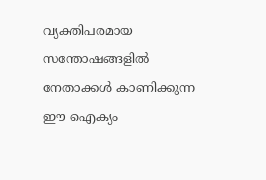വ്യക്തിപരമായ സന്തോഷങ്ങളിൽ നേതാക്കൾ കാണിക്കുന്ന ഈ ഐക്യം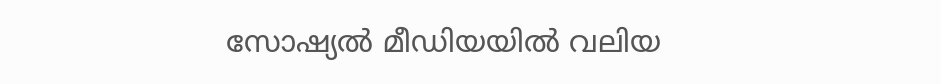സോഷ്യൽ മീഡിയയിൽ വലിയ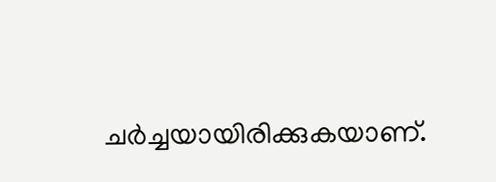ചർച്ചയായിരിക്കുകയാണ്.